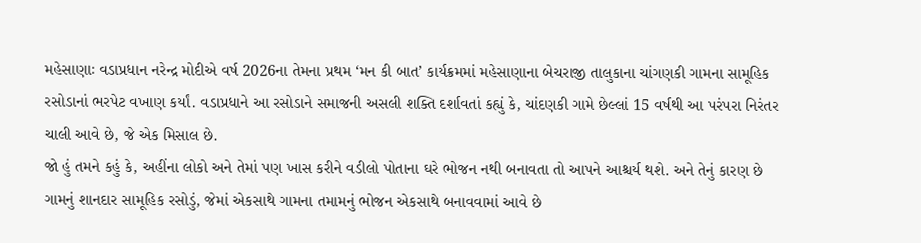મહેસાણાઃ વડાપ્રધાન નરેન્દ્ર મોદીએ વર્ષ 2026ના તેમના પ્રથમ ‘મન કી બાત’ કાર્યક્રમમાં મહેસાણાના બેચરાજી તાલુકાના ચાંગણકી ગામના સામૂહિક રસોડાનાં ભરપેટ વખાણ કર્યાં. વડાપ્રધાને આ રસોડાને સમાજની અસલી શક્તિ દર્શાવતાં કહ્યું કે, ચાંદણકી ગામે છેલ્લાં 15 વર્ષથી આ પરંપરા નિરંતર ચાલી આવે છે, જે એક મિસાલ છે.
જો હું તમને કહું કે, અહીંના લોકો અને તેમાં પણ ખાસ કરીને વડીલો પોતાના ઘરે ભોજન નથી બનાવતા તો આપને આશ્ચર્ય થશે. અને તેનું કારણ છે ગામનું શાનદાર સામૂહિક રસોડું, જેમાં એકસાથે ગામના તમામનું ભોજન એકસાથે બનાવવામાં આવે છે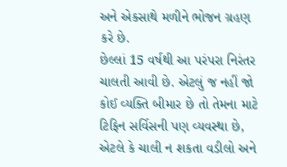અને એકસાથે મળીને ભોજન ગ્રહણ કરે છે.
છેલ્લાં 15 વર્ષથી આ પરંપરા નિરંતર ચાલતી આવી છે. એટલું જ નહીં જો કોઈ વ્યક્તિ બીમાર છે તો તેમના માટે ટિફિન સર્વિસની પણ વ્યવસ્થા છે, એટલે કે ચાલી ન શકતા વડીલો અને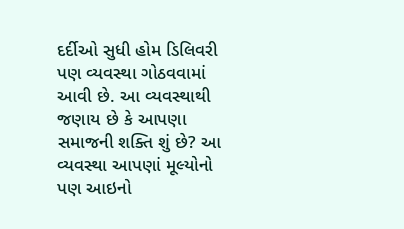દર્દીઓ સુધી હોમ ડિલિવરી પણ વ્યવસ્થા ગોઠવવામાં આવી છે. આ વ્યવસ્થાથી જણાય છે કે આપણા સમાજની શક્તિ શું છે? આ વ્યવસ્થા આપણાં મૂલ્યોનો પણ આઇનો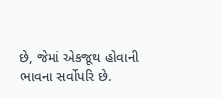છે, જેમાં એકજૂથ હોવાની ભાવના સર્વોપરિ છે.